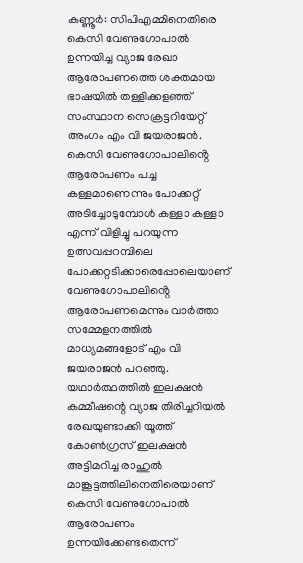കണ്ണൂർ: സിപിഎമ്മിനെതിരെ കെസി വേണുഗോപാൽ ഉന്നയിച്ച വ്യാജ രേഖാ ആരോപണത്തെ ശക്തമായ ഭാഷയിൽ തള്ളിക്കളഞ്ഞ് സംസ്ഥാന സെക്രട്ടറിയേറ്റ് അംഗം എം വി ജയരാജൻ. കെസി വേണുഗോപാലിൻ്റെ ആരോപണം പച്ച കള്ളമാണെന്നും പോക്കറ്റ് അടിച്ചോടുമ്പോൾ കള്ളാ കള്ളാ എന്ന് വിളിച്ചു പറയുന്ന ഉത്സവപ്പറമ്പിലെ പോക്കറ്റടിക്കാരെപ്പോലെയാണ് വേണുഗോപാലിൻ്റെ ആരോപണമെന്നും വാർത്താ സമ്മേളനത്തിൽ മാധ്യമങ്ങളോട് എം വി ജയരാജൻ പറഞ്ഞു. യഥാർത്ഥത്തിൽ ഇലക്ഷൻ കമ്മീഷന്റെ വ്യാജ തിരിച്ചറിയൽ രേഖയുണ്ടാക്കി യൂത്ത് കോൺഗ്രസ് ഇലക്ഷൻ അട്ടിമറിച്ച രാഹുൽ മാങ്കൂട്ടത്തിലിനെതിരെയാണ് കെസി വേണുഗോപാൽ ആരോപണം ഉന്നയിക്കേണ്ടതെന്ന്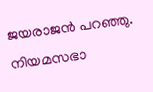ജയരാജൻ പറഞ്ഞു.
നിയമസഭാ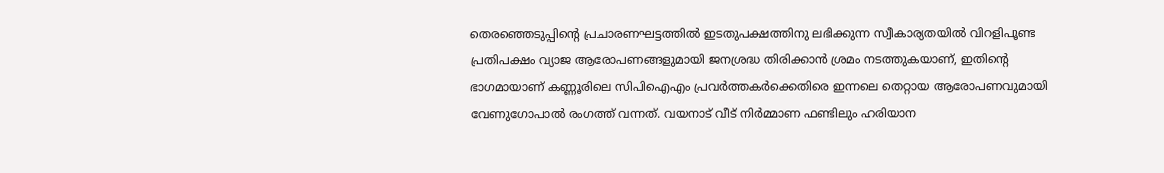തെരഞ്ഞെടുപ്പിന്റെ പ്രചാരണഘട്ടത്തിൽ ഇടതുപക്ഷത്തിനു ലഭിക്കുന്ന സ്വീകാര്യതയിൽ വിറളിപൂണ്ട പ്രതിപക്ഷം വ്യാജ ആരോപണങ്ങളുമായി ജനശ്രദ്ധ തിരിക്കാൻ ശ്രമം നടത്തുകയാണ്, ഇതിന്റെ ഭാഗമായാണ് കണ്ണൂരിലെ സിപിഐഎം പ്രവർത്തകർക്കെതിരെ ഇന്നലെ തെറ്റായ ആരോപണവുമായി വേണുഗോപാൽ രംഗത്ത് വന്നത്. വയനാട് വീട് നിർമ്മാണ ഫണ്ടിലും ഹരിയാന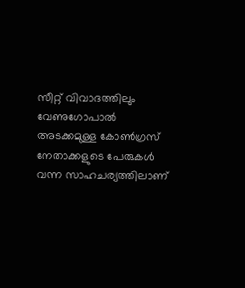സീറ്റ് വിവാദത്തിലും വേണുഗോപാൽ അടക്കമുള്ള കോൺഗ്രസ് നേതാക്കളുടെ പേരുകൾ വന്ന സാഹചര്യത്തിലാണ്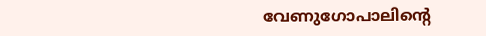വേണുഗോപാലിന്റെ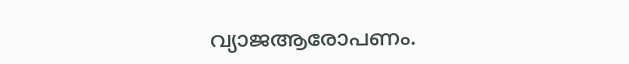വ്യാജആരോപണം.